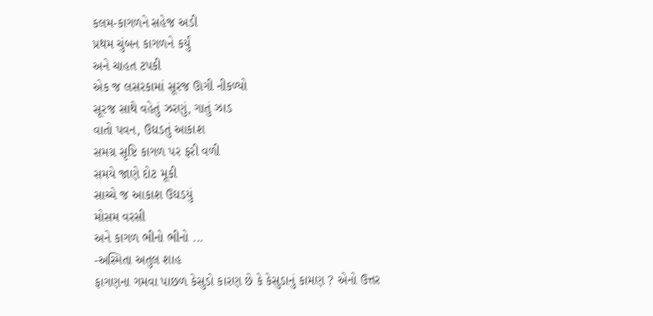કલમ-કાગળને સહેજ અડી
પ્રથમ ચુંબન કાગળને કર્યું
અને ચાહત ટપકી
એક જ લસરકામાં સૂરજ ઊગી નીકળ્યો
સૂરજ સાથે વહેતું ઝરણું, ગાતું ઝાડ
વાતો પવન, ઉઘડતું આકાશ
સમગ્ર સૃષ્ટિ કાગળ પર ફરી વળી
સમયે જાણે દોટ મૂકી
સાચ્ચે જ આકાશ ઉઘડયું
મોસમ વરસી
અને કાગળ ભીનો ભીનો ...
-અસ્મિતા અતુલ શાહ
ફાગણના ગમવા પાછળ કેસુડો કારણ છે કે કેસુડાનું કામણ ? એનો ઉત્તર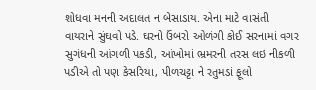શોધવા મનની અદાલત ન બેસાડાય. એના માટે વાસંતી વાયરાને સુંઘવો પડે. ઘરનો ઉંબરો ઓળંગી કોઈ સરનામાં વગર સુગંધની આંગળી પકડી, આંખોમાં ભ્રમરની તરસ લઇ નીકળી પડીએ તો પણ કેસરિયા, પીળચટ્ટા ને રતુમડાં ફૂલો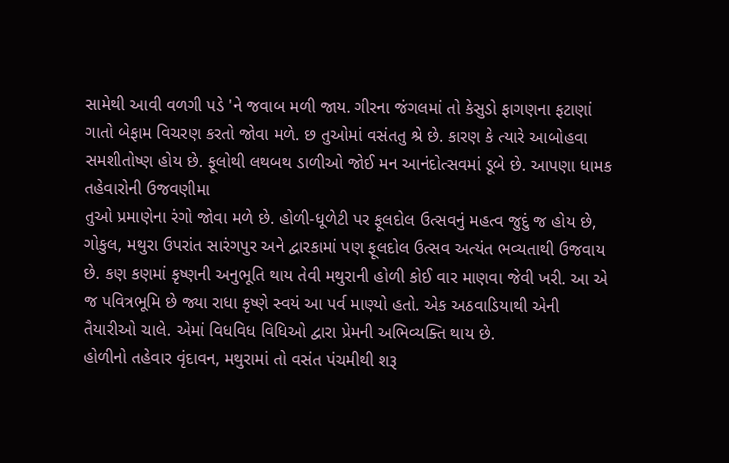સામેથી આવી વળગી પડે 'ને જવાબ મળી જાય. ગીરના જંગલમાં તો કેસુડો ફાગણના ફટાણાં ગાતો બેફામ વિચરણ કરતો જોવા મળે. છ તુઓમાં વસંતતુ શ્રે છે. કારણ કે ત્યારે આબોહવા સમશીતોષ્ણ હોય છે. ફૂલોથી લથબથ ડાળીઓ જોઈ મન આનંદોત્સવમાં ડૂબે છે. આપણા ધામક તહેવારોની ઉજવણીમા
તુઓ પ્રમાણેના રંગો જોવા મળે છે. હોળી-ધૂળેટી પર ફૂલદોલ ઉત્સવનું મહત્વ જુદું જ હોય છે, ગોકુલ, મથુરા ઉપરાંત સારંગપુર અને દ્વારકામાં પણ ફૂલદોલ ઉત્સવ અત્યંત ભવ્યતાથી ઉજવાય છે. કણ કણમાં કૃષ્ણની અનુભૂતિ થાય તેવી મથુરાની હોળી કોઈ વાર માણવા જેવી ખરી. આ એ જ પવિત્રભૂમિ છે જ્યા રાધા કૃષ્ણે સ્વયં આ પર્વ માણ્યો હતો. એક અઠવાડિયાથી એની તૈયારીઓ ચાલે. એમાં વિધવિધ વિધિઓ દ્વારા પ્રેમની અભિવ્યક્તિ થાય છે.
હોળીનો તહેવાર વૃંદાવન, મથુરામાં તો વસંત પંચમીથી શરૂ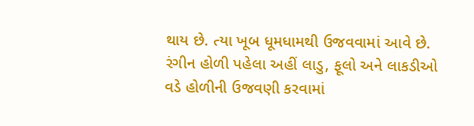થાય છે. ત્યા ખૂબ ધૂમધામથી ઉજવવામાં આવે છે. રંગીન હોળી પહેલા અહીં લાડુ, ફૂલો અને લાકડીઓ વડે હોળીની ઉજવણી કરવામાં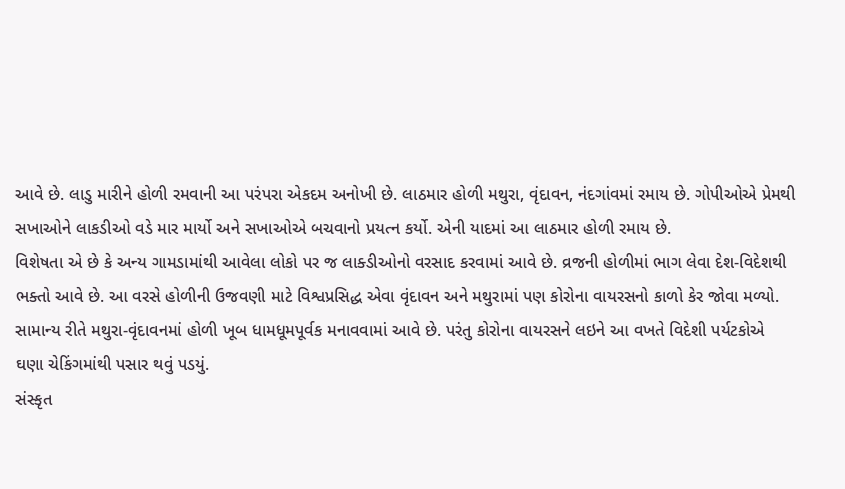આવે છે. લાડુ મારીને હોળી રમવાની આ પરંપરા એકદમ અનોખી છે. લાઠમાર હોળી મથુરા, વૃંદાવન, નંદગાંવમાં રમાય છે. ગોપીઓએ પ્રેમથી સખાઓને લાકડીઓ વડે માર માર્યો અને સખાઓએ બચવાનો પ્રયત્ન કર્યો. એની યાદમાં આ લાઠમાર હોળી રમાય છે.
વિશેષતા એ છે કે અન્ય ગામડામાંથી આવેલા લોકો પર જ લાક્ડીઓનો વરસાદ કરવામાં આવે છે. વ્રજની હોળીમાં ભાગ લેવા દેશ-વિદેશથી ભક્તો આવે છે. આ વરસે હોળીની ઉજવણી માટે વિશ્વપ્રસિદ્ધ એવા વૃંદાવન અને મથુરામાં પણ કોરોના વાયરસનો કાળો કેર જોવા મળ્યો. સામાન્ય રીતે મથુરા-વૃંદાવનમાં હોળી ખૂબ ધામધૂમપૂર્વક મનાવવામાં આવે છે. પરંતુ કોરોના વાયરસને લઇને આ વખતે વિદેશી પર્યટકોએ ઘણા ચેકિંગમાંથી પસાર થવું પડયું.
સંસ્કૃત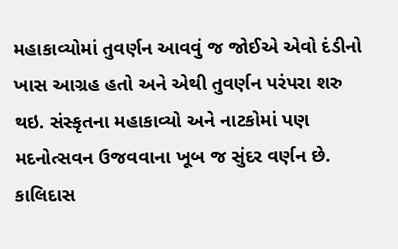મહાકાવ્યોમાં તુવર્ણન આવવું જ જોઈએ એવો દંડીનો ખાસ આગ્રહ હતો અને એથી તુવર્ણન પરંપરા શરુ થઇ. સંસ્કૃતના મહાકાવ્યો અને નાટકોમાં પણ મદનોત્સવન ઉજવવાના ખૂબ જ સુંદર વર્ણન છે. કાલિદાસ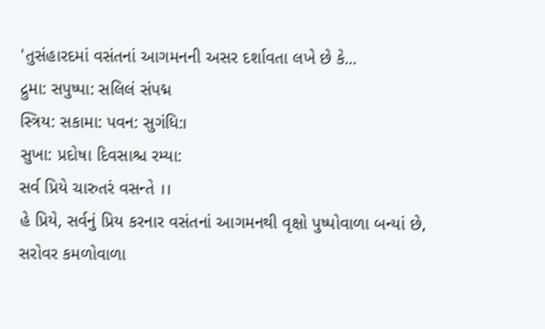'તુસંહારદમાં વસંતનાં આગમનની અસર દર્શાવતા લખે છે કે...
દ્રુમા: સપુષ્પા: સલિલં સંપદ્મ
સ્ત્રિય: સકામા: પવન: સુગંધિ:।
સુખા: પ્રદોષા દિવસાશ્ચ રમ્યા:
સર્વ પ્રિયે ચારુતરં વસન્તે ।।
હે પ્રિયે, સર્વનું પ્રિય કરનાર વસંતનાં આગમનથી વૃક્ષો પુષ્પોવાળા બન્યાં છે, સરોવર કમળોવાળા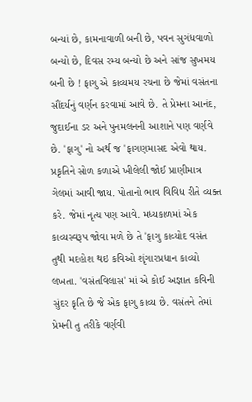બન્યાં છે, કામનાવાળી બની છે, પવન સુગંધવાળો બન્યો છે, દિવસ રમ્ય બન્યો છે અને સાંજ સુખમય બની છે ! ફાગુ એ કાવ્યમય રચના છે જેમાં વસંતના સૌંદર્યનું વર્ણન કરવામાં આવે છે. તે પ્રેમના આનંદ, જુદાઈના ડર અને પુનમલનની આશાને પણ વર્ણવે છે. 'ફાગુ' નો અર્થ જ 'ફાગણમાસદ એવો થાય. પ્રકૃતિને સોળ કળાએ ખીલેલી જોઈ પ્રાણીમાત્ર ગેલમાં આવી જાય. પોતાનો ભાવ વિવિધ રીતે વ્યક્ત કરે. જેમાં નૃત્ય પણ આવે. મધ્યકાળમાં એક કાવ્યસ્વરૂપ જોવા મળે છે તે 'ફાગુ કાવ્યોદ વસંત તુથી મદહોશ થઇ કવિઓ શૃંગારપ્રધાન કાવ્યો લખતા. 'વસંતવિલાસ' માં એ કોઈ અજ્ઞાત કવિની સુંદર કૃતિ છે જે એક ફાગુ કાવ્ય છે. વસંતને તેમાં પ્રેમની તુ તરીકે વર્ણવી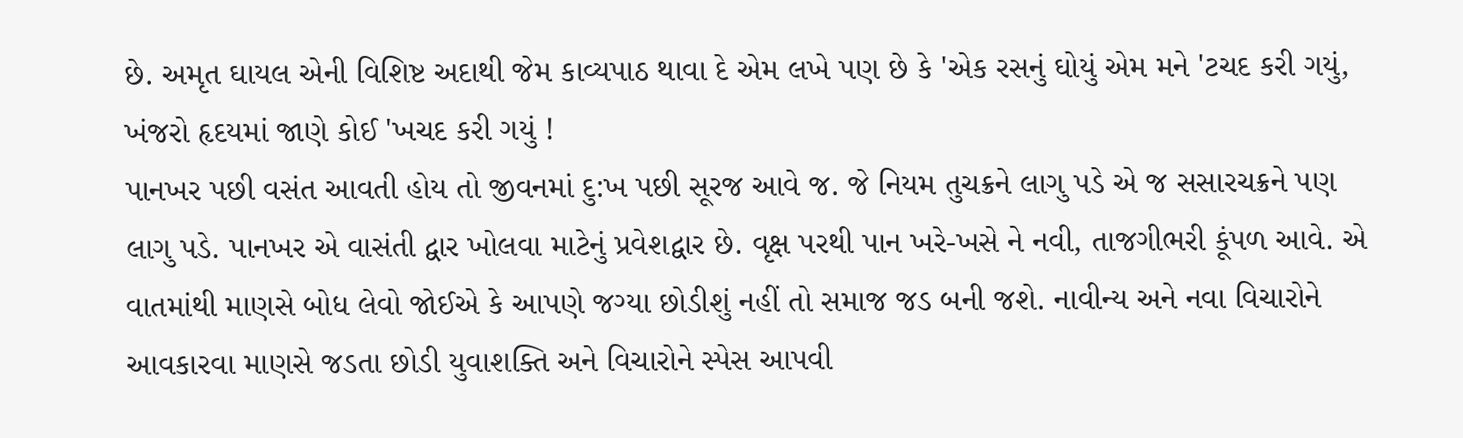છે. અમૃત ઘાયલ એની વિશિષ્ટ અદાથી જેમ કાવ્યપાઠ થાવા દે એમ લખે પણ છે કે 'એક રસનું ઘોયું એમ મને 'ટચદ કરી ગયું, ખંજરો હૃદયમાં જાણે કોઈ 'ખચદ કરી ગયું !
પાનખર પછી વસંત આવતી હોય તો જીવનમાં દુ:ખ પછી સૂરજ આવે જ. જે નિયમ તુચક્રને લાગુ પડે એ જ સસારચક્રને પણ લાગુ પડે. પાનખર એ વાસંતી દ્વાર ખોલવા માટેનું પ્રવેશદ્વાર છે. વૃક્ષ પરથી પાન ખરે-ખસે ને નવી, તાજગીભરી કૂંપળ આવે. એ વાતમાંથી માણસે બોધ લેવો જોઈએ કે આપણે જગ્યા છોડીશું નહીં તો સમાજ જડ બની જશે. નાવીન્ય અને નવા વિચારોને આવકારવા માણસે જડતા છોડી યુવાશક્તિ અને વિચારોને સ્પેસ આપવી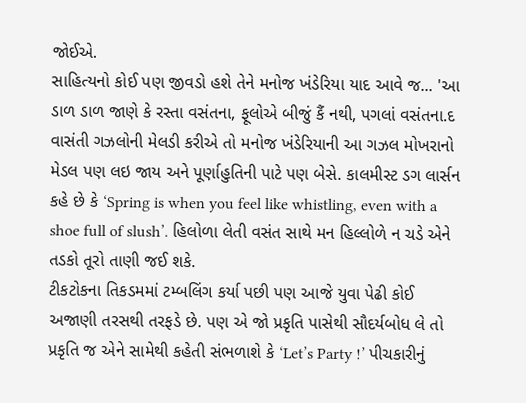જોઈએ.
સાહિત્યનો કોઈ પણ જીવડો હશે તેને મનોજ ખંડેરિયા યાદ આવે જ... 'આ ડાળ ડાળ જાણે કે રસ્તા વસંતના, ફૂલોએ બીજું કૈં નથી, પગલાં વસંતના.દ વાસંતી ગઝલોની મેલડી કરીએ તો મનોજ ખંડેરિયાની આ ગઝલ મોખરાનો મેડલ પણ લઇ જાય અને પૂર્ણાહુતિની પાટે પણ બેસે. કાલમીસ્ટ ડગ લાર્સન કહે છે કે ‘Spring is when you feel like whistling, even with a shoe full of slush’. હિલોળા લેતી વસંત સાથે મન હિલ્લોળે ન ચડે એને તડકો તૂરો તાણી જઈ શકે.
ટીકટોકના તિકડમમાં ટમ્બલિંગ કર્યા પછી પણ આજે યુવા પેઢી કોઈ અજાણી તરસથી તરફડે છે. પણ એ જો પ્રકૃતિ પાસેથી સૌદર્યબોધ લે તો પ્રકૃતિ જ એને સામેથી કહેતી સંભળાશે કે ‘Let’s Party !’ પીચકારીનું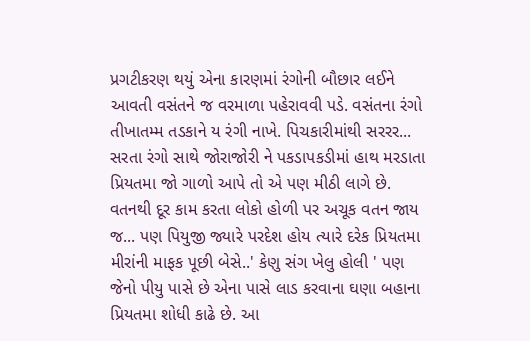પ્રગટીકરણ થયું એના કારણમાં રંગોની બૌછાર લઈને આવતી વસંતને જ વરમાળા પહેરાવવી પડે. વસંતના રંગો તીખાતમ્મ તડકાને ય રંગી નાખે. પિચકારીમાંથી સરરર... સરતા રંગો સાથે જોરાજોરી ને પકડાપકડીમાં હાથ મરડાતા પ્રિયતમા જો ગાળો આપે તો એ પણ મીઠી લાગે છે. વતનથી દૂર કામ કરતા લોકો હોળી પર અચૂક વતન જાય જ... પણ પિયુજી જ્યારે પરદેશ હોય ત્યારે દરેક પ્રિયતમા મીરાંની માફક પૂછી બેસે..' કેણુ સંગ ખેલુ હોલી ' પણ જેનો પીયુ પાસે છે એના પાસે લાડ કરવાના ઘણા બહાના પ્રિયતમા શોધી કાઢે છે. આ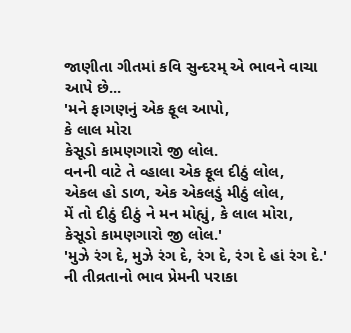જાણીતા ગીતમાં કવિ સુન્દરમ્ એ ભાવને વાચા આપે છે...
'મને ફાગણનું એક ફૂલ આપો,
કે લાલ મોરા
કેસૂડો કામણગારો જી લોલ.
વનની વાટે તે વ્હાલા એક ફૂલ દીઠું લોલ,
એકલ હો ડાળ, એક એકલડું મીઠું લોલ,
મેં તો દીઠું દીઠું ને મન મોહ્યું, કે લાલ મોરા,
કેસૂડો કામણગારો જી લોલ.'
'મુઝે રંગ દે, મુઝે રંગ દે, રંગ દે, રંગ દે હાં રંગ દે.' ની તીવ્રતાનો ભાવ પ્રેમની પરાકા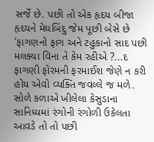સર્જે છે. પછી તો એક હૃદય બીજા હૃદયને મેઘબિંદુ જેમ પૂછી બેસે છે 'ફાગણનો ફાગ અને ટહુકાનો સાદ પછી મલક્યા વિના તે કેમ રહીએ ?...દ ફાગણી ફોરમની ફરમાઈશ જેણે ન કરી હોય એવો વ્યક્તિ જવલ્લે જ મળે. સોળે કળાએ ખીલેલા કેસુડાના સાનિધ્યમાં રંગોની રંગોળી ઉકેલતા આવડે તો તો પછી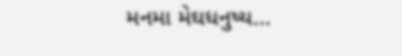મનમા મેઘધનુષ્ય...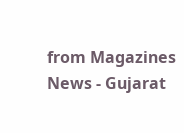from Magazines News - Gujarat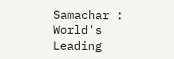Samachar : World's Leading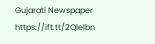Gujarati Newspaper https://ift.tt/2Qlelbn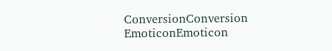ConversionConversion EmoticonEmoticon